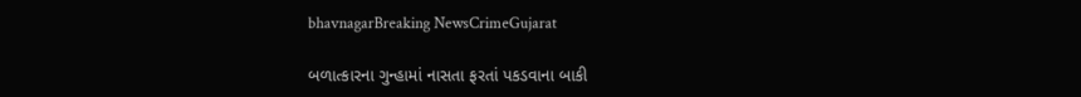bhavnagarBreaking NewsCrimeGujarat

બળાત્કારના ગુન્હામાં નાસતા ફરતાં પકડવાના બાકી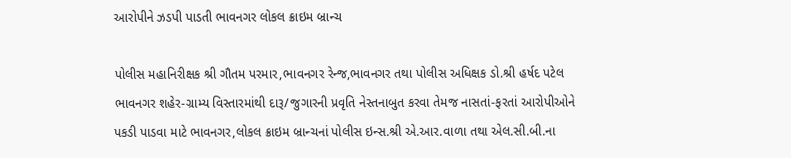આરોપીને ઝડપી પાડતી ભાવનગર લોકલ ક્રાઇમ બ્રાન્ચ

પોલીસ મહાનિરીક્ષક શ્રી ગૌતમ પરમાર,ભાવનગર રેન્જ,ભાવનગર તથા પોલીસ અધિક્ષક ડો.શ્રી હર્ષદ પટેલ ભાવનગર શહેર-ગ્રામ્ય વિસ્તારમાંથી દારૂ/જુગારની પ્રવૃતિ નેસ્તનાબુત કરવા તેમજ નાસતાં-ફરતાં આરોપીઓને પકડી પાડવા માટે ભાવનગર,લોકલ ક્રાઇમ બ્રાન્ચનાં પોલીસ ઇન્સ.શ્રી એ.આર.વાળા તથા એલ.સી.બી.ના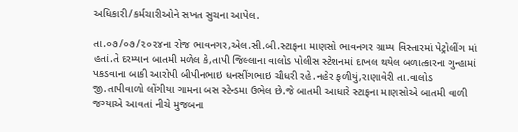અધિકારી/કર્મચારીઓને સખત સુચના આપેલ.

તા.૦૭/૦૭/૨૦૨૪ના રોજ ભાવનગર,એલ.સી.બી.સ્ટાફના માણસો ભાવનગર ગ્રામ્ય વિસ્તારમાં પેટ્રોલીંગ માં હતાં.તે દરમ્યાન બાતમી મળેલ કે,તાપી જિલ્લાના વાલોડ પોલીસ સ્ટેશનમાં દાખલ થયેલ બળાત્કારના ગુન્હામાં પકડવાના બાકી આરોપી બીપીનભાઇ ધનસીંગભાઇ ચૌધરી રહે.નહેર ફળીયું,રાણાવેરી તા.વાલોડ જી.તાપીવાળો લોંગીયા ગામના બસ સ્ટેન્ડમા ઉભેલ છે.જે બાતમી આધારે સ્ટાફના માણસોએ બાતમી વાળી જગ્યાએ આવતાં નીચે મુજબના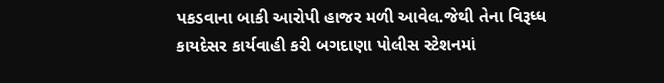પકડવાના બાકી આરોપી હાજર મળી આવેલ.જેથી તેના વિરૂધ્ધ કાયદેસર કાર્યવાહી કરી બગદાણા પોલીસ સ્ટેશનમાં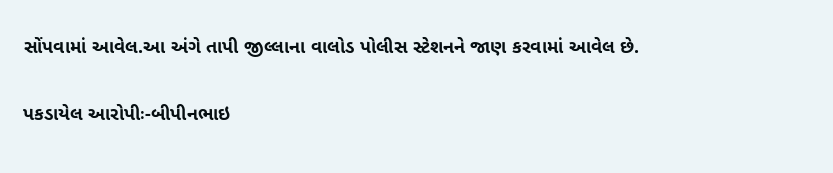સોંપવામાં આવેલ.આ અંગે તાપી જીલ્લાના વાલોડ પોલીસ સ્ટેશનને જાણ કરવામાં આવેલ છે.

પકડાયેલ આરોપીઃ-બીપીનભાઇ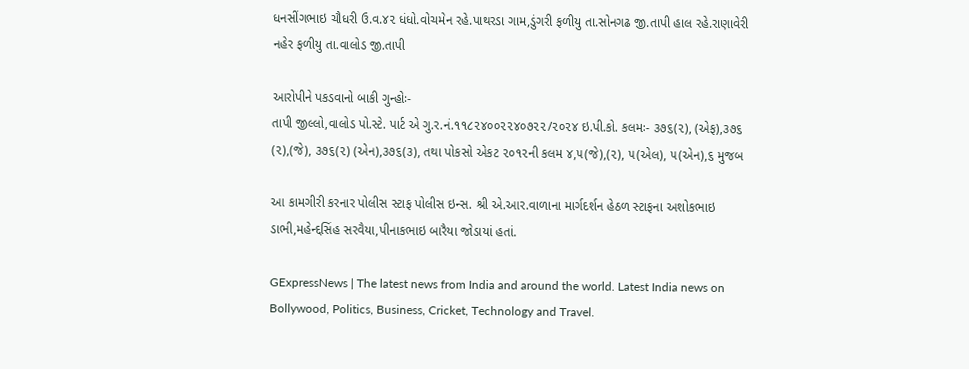ધનસીંગભાઇ ચૌધરી ઉ.વ.૪૨ ધંધો.વોચમેન રહે.પાથરડા ગામ,ડુંગરી ફળીયુ તા.સોનગઢ જી.તાપી હાલ રહે.રાણાવેરી નહેર ફળીયુ તા.વાલોડ જી.તાપી

આરોપીને પકડવાનો બાકી ગુન્હોઃ-
તાપી જીલ્લો,વાલોડ પો.સ્ટે. પાર્ટ એ ગુ.ર.નં.૧૧૮૨૪૦૦૨૨૪૦૭૨૨/૨૦૨૪ ઇ.પી.કો. કલમઃ- ૩૭૬(૨), (એફ),૩૭૬ (૨),(જે), ૩૭૬(૨) (એન),૩૭૬(૩), તથા પોકસો એકટ ૨૦૧૨ની કલમ ૪,૫(જે),(૨), ૫(એલ), ૫(એન),૬ મુજબ

આ કામગીરી કરનાર પોલીસ સ્ટાફ પોલીસ ઇન્સ. શ્રી એ.આર.વાળાના માર્ગદર્શન હેઠળ સ્ટાફના અશોકભાઇ ડાભી,મહેન્દ્દસિંહ સરવૈયા,પીનાકભાઇ બારૈયા જોડાયાં હતાં.

GExpressNews | The latest news from India and around the world. Latest India news on Bollywood, Politics, Business, Cricket, Technology and Travel.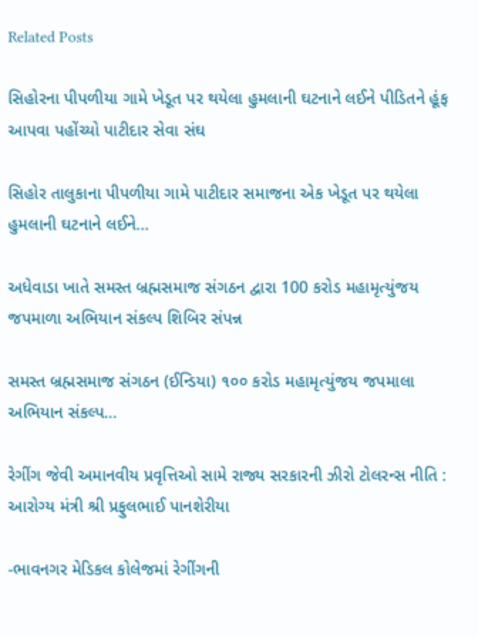Related Posts

સિહોરના પીપળીયા ગામે ખેડૂત પર થયેલા હુમલાની ઘટનાને લઈને પીડિતને હૂંફ આપવા પહોંચ્યો પાટીદાર સેવા સંઘ

સિહોર તાલુકાના પીપળીયા ગામે પાટીદાર સમાજના એક ખેડૂત પર થયેલા હુમલાની ઘટનાને લઈને…

અધેવાડા ખાતે સમસ્ત બ્રહ્મસમાજ સંગઠન દ્વારા 100 કરોડ મહામૃત્યુંજય જપમાળા અભિયાન સંકલ્પ શિબિર સંપન્ન

સમસ્ત બ્રહ્મસમાજ સંગઠન (ઈન્ડિયા) ૧૦૦ કરોડ મહામૃત્યુંજય જપમાલા અભિયાન સંકલ્પ…

રેગીંગ જેવી અમાનવીય પ્રવૃત્તિઓ સામે રાજ્ય સરકારની ઝીરો ટોલરન્સ નીતિ : આરોગ્ય મંત્રી શ્રી પ્રફુલભાઈ પાનશેરીયા

-ભાવનગર મેડિકલ કોલેજમાં રેગીંગની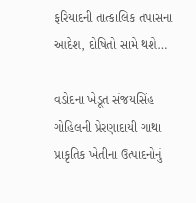ફરિયાદની તાત્કાલિક તપાસના આદેશ, દોષિતો સામે થશે…

વડોદના ખેડૂત સંજયસિંહ ગોહિલની પ્રેરણાદાયી ગાથા પ્રાકૃતિક ખેતીના ઉત્પાદનોનું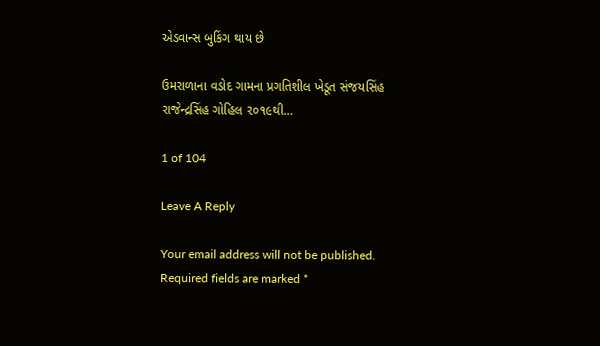એડવાન્સ બુકિંગ થાય છે

ઉમરાળાના વડોદ ગામના પ્રગતિશીલ ખેડૂત સંજયસિંહ રાજેન્દ્રસિંહ ગોહિલ ૨૦૧૯થી…

1 of 104

Leave A Reply

Your email address will not be published. Required fields are marked *